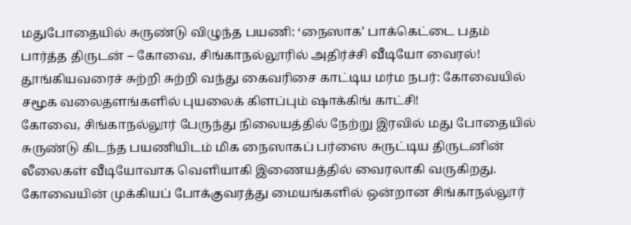மதுபோதையில் சுருண்டு விழுந்த பயணி: ‘நைஸாக’ பாக்கெட்டை பதம் பார்த்த திருடன் – கோவை, சிங்காநல்லூரில் அதிர்ச்சி வீடியோ வைரல்!
தூங்கியவரைச் சுற்றி சுற்றி வந்து கைவரிசை காட்டிய மர்ம நபர்: கோவையில் சமூக வலைதளங்களில் புயலைக் கிளப்பும் ஷாக்கிங் காட்சி!
கோவை, சிங்காநல்லூர் பேருந்து நிலையத்தில் நேற்று இரவில் மது போதையில் சுருண்டு கிடந்த பயணியிடம் மிக நைஸாகப் பர்ஸை சுருட்டிய திருடனின் லீலைகள் வீடியோவாக வெளியாகி இணையத்தில் வைரலாகி வருகிறது.
கோவையின் முக்கியப் போக்குவரத்து மையங்களில் ஒன்றான சிங்காநல்லூர்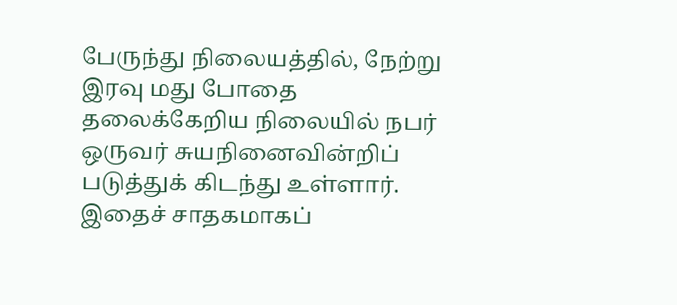பேருந்து நிலையத்தில், நேற்று இரவு மது போதை தலைக்கேறிய நிலையில் நபர் ஒருவர் சுயநினைவின்றிப் படுத்துக் கிடந்து உள்ளார். இதைச் சாதகமாகப்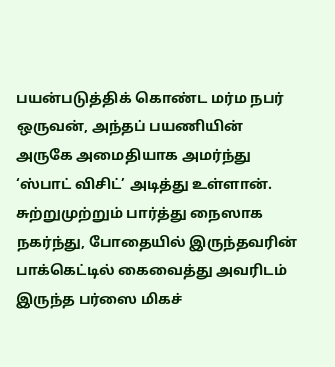பயன்படுத்திக் கொண்ட மர்ம நபர் ஒருவன், அந்தப் பயணியின் அருகே அமைதியாக அமர்ந்து ‘ஸ்பாட் விசிட்’ அடித்து உள்ளான். சுற்றுமுற்றும் பார்த்து நைஸாக நகர்ந்து, போதையில் இருந்தவரின் பாக்கெட்டில் கைவைத்து அவரிடம் இருந்த பர்ஸை மிகச்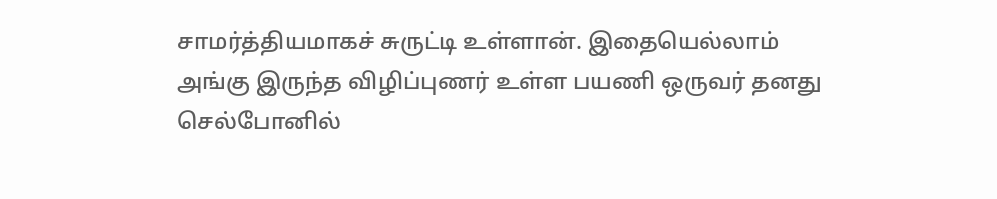சாமர்த்தியமாகச் சுருட்டி உள்ளான். இதையெல்லாம் அங்கு இருந்த விழிப்புணர் உள்ள பயணி ஒருவர் தனது செல்போனில்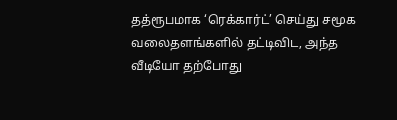தத்ரூபமாக ‘ரெக்கார்ட்’ செய்து சமூக வலைதளங்களில் தட்டிவிட, அந்த வீடியோ தற்போது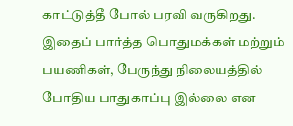காட்டுத்தீ போல் பரவி வருகிறது.
இதைப் பார்த்த பொதுமக்கள் மற்றும் பயணிகள், பேருந்து நிலையத்தில் போதிய பாதுகாப்பு இல்லை என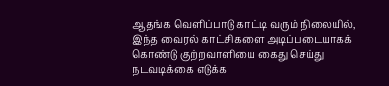ஆதங்க வெளிப்பாடு காட்டி வரும் நிலையில், இந்த வைரல் காட்சிகளை அடிப்படையாகக் கொண்டு குற்றவாளியை கைது செய்து நடவடிக்கை எடுக்க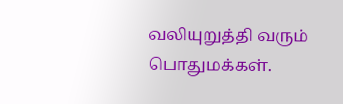வலியுறுத்தி வரும் பொதுமக்கள்.